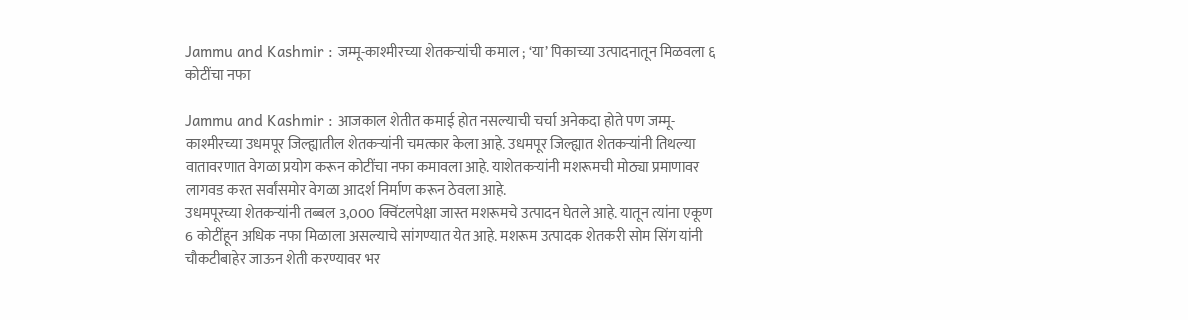Jammu and Kashmir : जम्मू-काश्मीरच्या शेतकऱ्यांची कमाल ; ‘या’ पिकाच्या उत्पादनातून मिळवला ६ कोटींचा नफा

Jammu and Kashmir : आजकाल शेतीत कमाई होत नसल्याची चर्चा अनेकदा होते पण जम्मू-काश्मीरच्या उधमपूर जिल्ह्यातील शेतकऱ्यांनी चमत्कार केला आहे. उधमपूर जिल्ह्यात शेतकऱ्यांनी तिथल्या वातावरणात वेगळा प्रयोग करून कोटींचा नफा कमावला आहे. याशेतकऱ्यांनी मशरूमची मोठ्या प्रमाणावर लागवड करत सर्वांसमोर वेगळा आदर्श निर्माण करून ठेवला आहे.
उधमपूरच्या शेतकऱ्यांनी तब्बल 3,000 क्विंटलपेक्षा जास्त मशरूमचे उत्पादन घेतले आहे. यातून त्यांना एकूण 6 कोटींहून अधिक नफा मिळाला असल्याचे सांगण्यात येत आहे. मशरूम उत्पादक शेतकरी सोम सिंग यांनी चौकटीबाहेर जाऊन शेती करण्यावर भर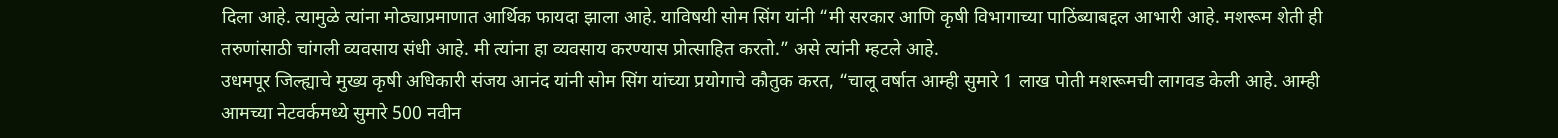दिला आहे. त्यामुळे त्यांना मोठ्याप्रमाणात आर्थिक फायदा झाला आहे. याविषयी सोम सिंग यांनी “मी सरकार आणि कृषी विभागाच्या पाठिंब्याबद्दल आभारी आहे. मशरूम शेती ही तरुणांसाठी चांगली व्यवसाय संधी आहे. मी त्यांना हा व्यवसाय करण्यास प्रोत्साहित करतो.” असे त्यांनी म्हटले आहे.
उधमपूर जिल्ह्याचे मुख्य कृषी अधिकारी संजय आनंद यांनी सोम सिंग यांच्या प्रयोगाचे कौतुक करत, “चालू वर्षात आम्ही सुमारे 1 लाख पोती मशरूमची लागवड केली आहे. आम्ही आमच्या नेटवर्कमध्ये सुमारे 500 नवीन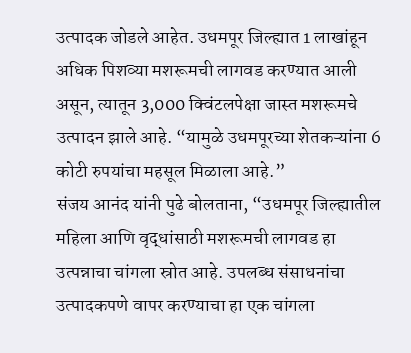उत्पादक जोडले आहेत. उधमपूर जिल्ह्यात 1 लाखांहून अधिक पिशव्या मशरूमची लागवड करण्यात आली असून, त्यातून 3,000 क्विंटलपेक्षा जास्त मशरूमचे उत्पादन झाले आहे. “यामुळे उधमपूरच्या शेतकऱ्यांना 6 कोटी रुपयांचा महसूल मिळाला आहे.”
संजय आनंद यांनी पुढे बोलताना, “उधमपूर जिल्ह्यातील महिला आणि वृद्धांसाठी मशरूमची लागवड हा उत्पन्नाचा चांगला स्रोत आहे. उपलब्ध संसाधनांचा उत्पादकपणे वापर करण्याचा हा एक चांगला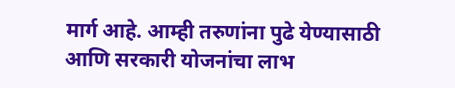मार्ग आहे. आम्ही तरुणांना पुढे येण्यासाठी आणि सरकारी योजनांचा लाभ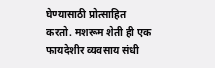घेण्यासाठी प्रोत्साहित करतो. मशरूम शेती ही एक फायदेशीर व्यवसाय संधी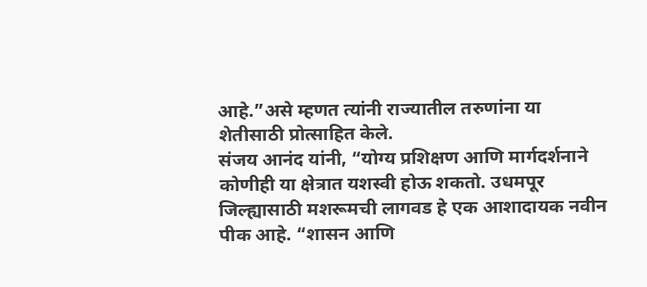आहे.”असे म्हणत त्यांनी राज्यातील तरुणांना या शेतीसाठी प्रोत्साहित केले.
संजय आनंद यांनी, “योग्य प्रशिक्षण आणि मार्गदर्शनाने कोणीही या क्षेत्रात यशस्वी होऊ शकतो. उधमपूर जिल्ह्यासाठी मशरूमची लागवड हे एक आशादायक नवीन पीक आहे. “शासन आणि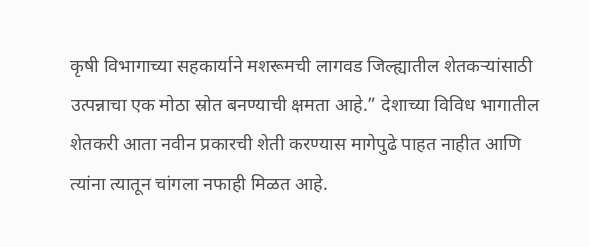कृषी विभागाच्या सहकार्याने मशरूमची लागवड जिल्ह्यातील शेतकऱ्यांसाठी उत्पन्नाचा एक मोठा स्रोत बनण्याची क्षमता आहे.” देशाच्या विविध भागातील शेतकरी आता नवीन प्रकारची शेती करण्यास मागेपुढे पाहत नाहीत आणि त्यांना त्यातून चांगला नफाही मिळत आहे.